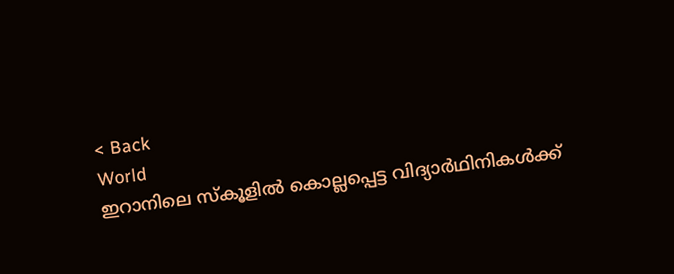< Back
World
ഇറാനിലെ സ്‌കൂളിൽ കൊല്ലപ്പെട്ട വിദ്യാർഥിനികൾക്ക്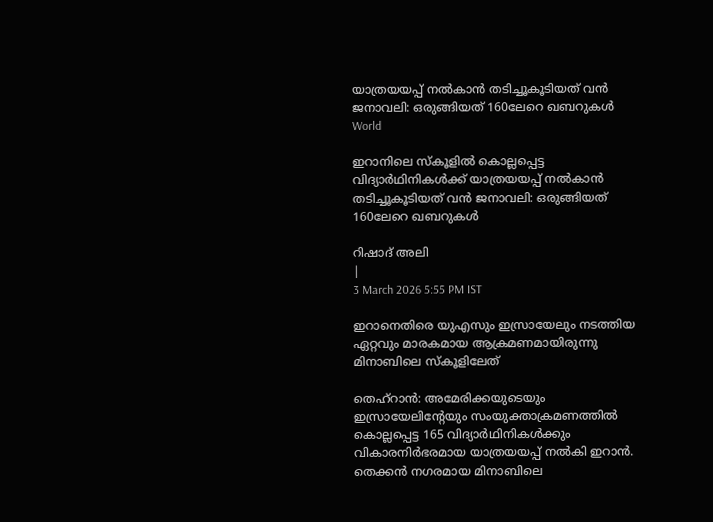യാത്രയയപ്പ് നൽകാൻ തടിച്ചൂകൂടിയത് വൻ ജനാവലി: ഒരുങ്ങിയത് 160ലേറെ ഖബറുകൾ
World

ഇറാനിലെ സ്‌കൂളിൽ കൊല്ലപ്പെട്ട വിദ്യാർഥിനികൾക്ക് യാത്രയയപ്പ് നൽകാൻ തടിച്ചൂകൂടിയത് വൻ ജനാവലി: ഒരുങ്ങിയത് 160ലേറെ ഖബറുകൾ

റിഷാദ് അലി
|
3 March 2026 5:55 PM IST

ഇറാനെതിരെ യുഎസും ഇസ്രായേലും നടത്തിയ ഏറ്റവും മാരകമായ ആക്രമണമായിരുന്നു മിനാബിലെ സ്‌കൂളിലേത്

തെഹ്റാന്‍: അമേരിക്കയുടെയും ഇസ്രായേലിന്റേയും സംയുക്താക്രമണത്തില്‍ കൊല്ലപ്പെട്ട 165 വിദ്യാര്‍ഥിനികള്‍ക്കും വികാരനിര്‍ഭരമായ യാത്രയയപ്പ് നല്‍കി ഇറാന്‍. തെക്കൻ നഗരമായ മിനാബിലെ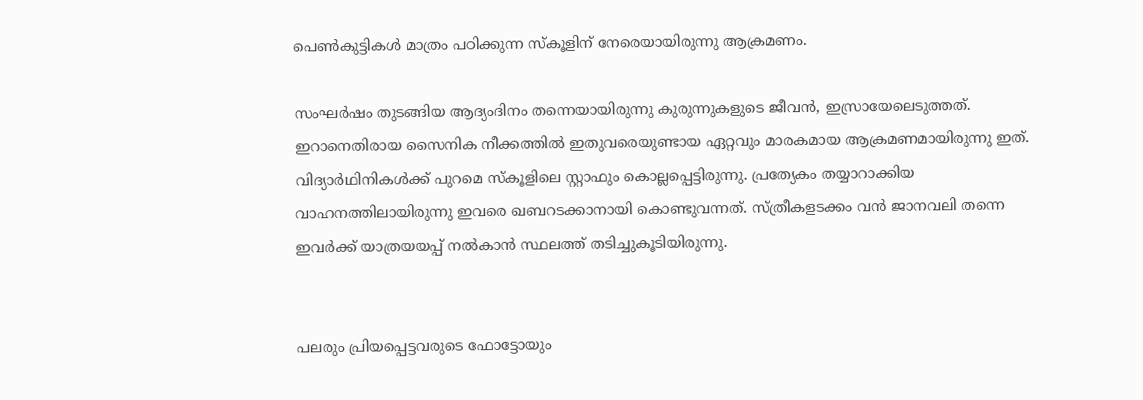പെണ്‍കുട്ടികള്‍ മാത്രം പഠിക്കുന്ന സ്കൂളിന് നേരെയായിരുന്നു ആക്രമണം.

സംഘര്‍ഷം തുടങ്ങിയ ആദ്യംദിനം തന്നെയായിരുന്നു കുരുന്നുകളുടെ ജീവന്‍, ഇസ്രായേലെടുത്തത്. ഇറാനെതിരായ സൈനിക നീക്കത്തിൽ ഇതുവരെയുണ്ടായ ഏറ്റവും മാരകമായ ആക്രമണമായിരുന്നു ഇത്. വിദ്യാര്‍ഥിനികള്‍ക്ക് പുറമെ സ്കൂളിലെ സ്റ്റാഫും കൊല്ലപ്പെട്ടിരുന്നു. പ്രത്യേകം തയ്യാറാക്കിയ വാഹനത്തിലായിരുന്നു ഇവരെ ഖബറടക്കാനായി കൊണ്ടുവന്നത്. സ്ത്രീകളടക്കം വൻ ജാനവലി തന്നെ ഇവര്‍ക്ക് യാത്രയയപ്പ് നൽകാൻ സ്ഥലത്ത് തടിച്ചുകൂടിയിരുന്നു.


പലരും പ്രിയപ്പെട്ടവരുടെ ഫോട്ടോയും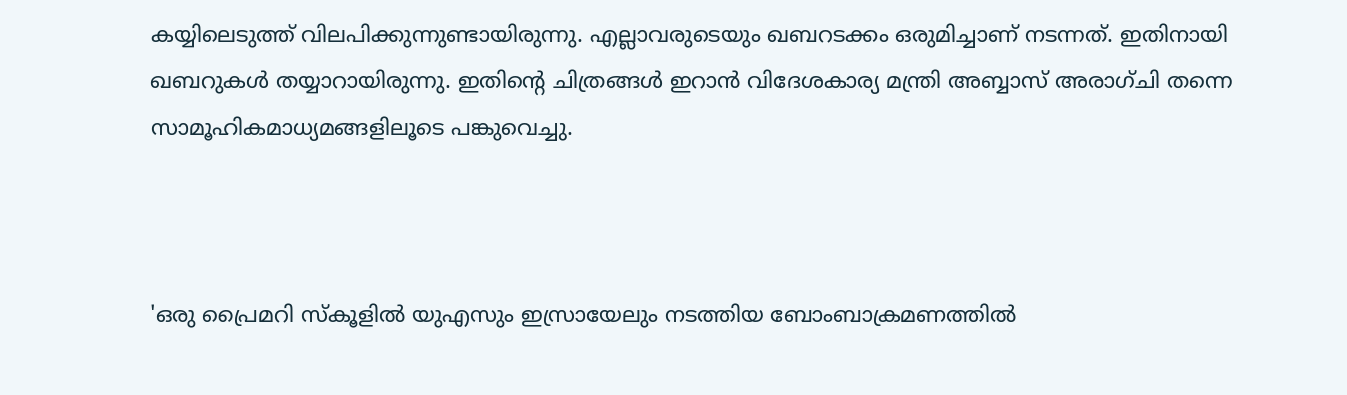കയ്യിലെടുത്ത് വിലപിക്കുന്നുണ്ടായിരുന്നു. എല്ലാവരുടെയും ഖബറടക്കം ഒരുമിച്ചാണ് നടന്നത്. ഇതിനായി ഖബറുകൾ തയ്യാറായിരുന്നു. ഇതിന്റെ ചിത്രങ്ങൾ ഇറാൻ വിദേശകാര്യ മന്ത്രി അബ്ബാസ് അരാഗ്ചി തന്നെ സാമൂഹികമാധ്യമങ്ങളിലൂടെ പങ്കുവെച്ചു.



'ഒരു പ്രൈമറി സ്‌കൂളിൽ യുഎസും ഇസ്രായേലും നടത്തിയ ബോംബാക്രമണത്തിൽ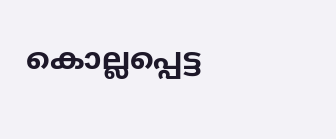കൊല്ലപ്പെട്ട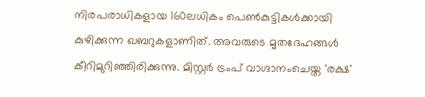നിരപരാധികളായ 160ലധികം പെൺകുട്ടികൾക്കായി കുഴിക്കുന്ന ഖബറുകളാണിത്. അവരുടെ മൃതദേഹങ്ങൾ കീറിമുറിഞ്ഞിരിക്കുന്നു. മിസ്റ്റർ ട്രംപ് വാഗ്ദാനംചെയ്ത 'രക്ഷ'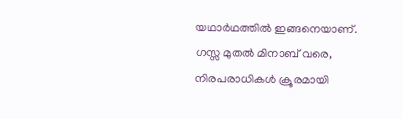യഥാർഥത്തിൽ ഇങ്ങനെയാണ്. ഗസ്സ മുതൽ മിനാബ് വരെ, നിരപരാധികൾ ക്രൂരമായി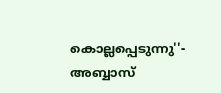കൊല്ലപ്പെടുന്നു''- അബ്ബാസ്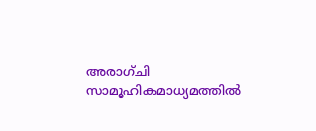അരാഗ്ചി സാമൂഹികമാധ്യമത്തിൽ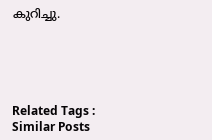കുറിച്ചു.





Related Tags :
Similar Posts